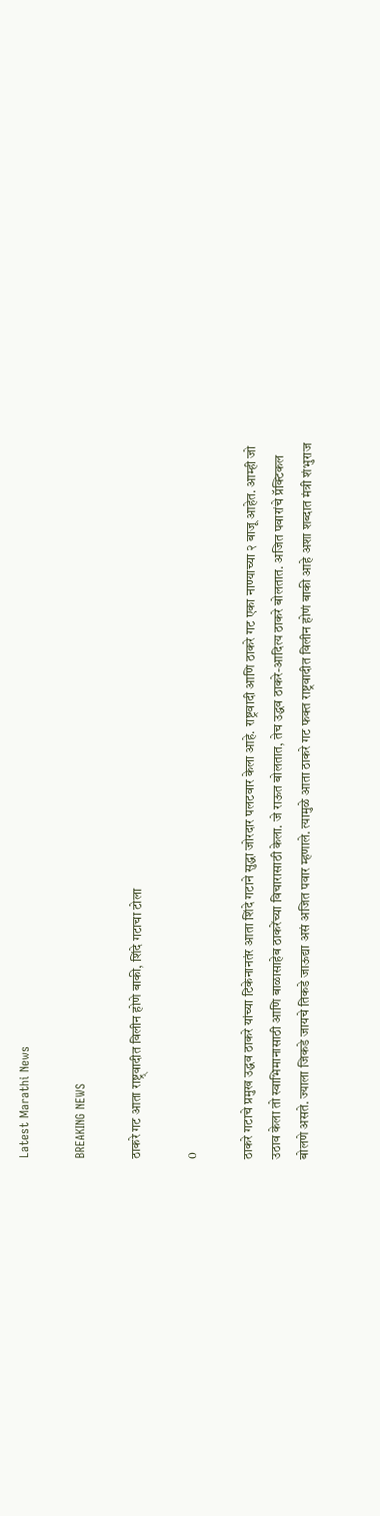Latest Marathi News

BREAKING NEWS

ठाकरे गट आता राष्ट्र्वादीत विलीन होणे बाकी, शिंदे गटाचा टोला

0

ठाकरे गटाचे प्रमुख उद्धव ठाकरे यांच्या टिकेनानतंर आता शिंदे गटाने सुद्धा जोरदार पलटवार केला आहे. राष्ट्रवादी आणि ठाकरे गट एका नाण्याच्या २ बाजू आहेत. आम्ही जो उठाव केला तो स्वाभिमानासाठी आणि बाळासाहेब ठाकरेंच्या विचारासाठी केला. जे राऊत बोलतात, तेच उद्धव ठाकरे-आदित्य ठाकरे बोलतात. अजित पवारांचे प्रॅक्टिकल बोलणे असते. ज्याला जिकडे जायचे तिकडे जाऊद्या असं अजित पवार म्हणाले. त्यामुळे आता ठाकरे गट फक्त राष्ट्रवादीत विलीन होणं बाकी आहे अशा शब्दात मंत्री शंभुराज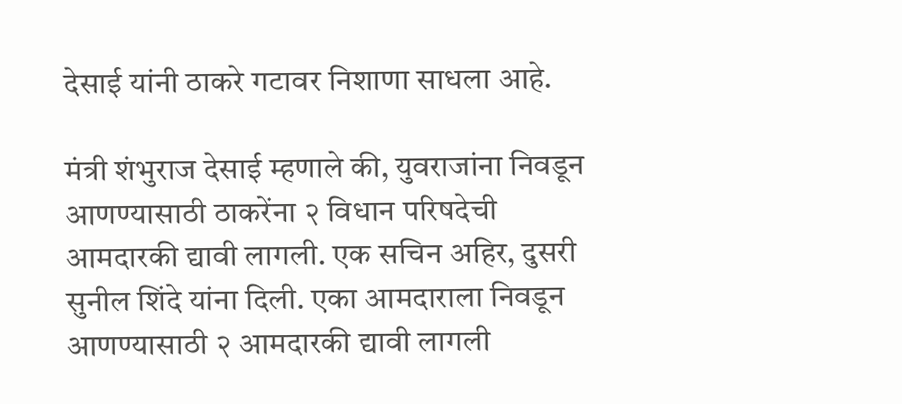देसाई यांनी ठाकरे गटावर निशाणा साधला आहे.

मंत्री शंभुराज देसाई म्हणाले की, युवराजांना निवडून आणण्यासाठी ठाकरेंना २ विधान परिषदेची आमदारकी द्यावी लागली. एक सचिन अहिर, दुसरी सुनील शिंदे यांना दिली. एका आमदाराला निवडून आणण्यासाठी २ आमदारकी द्यावी लागली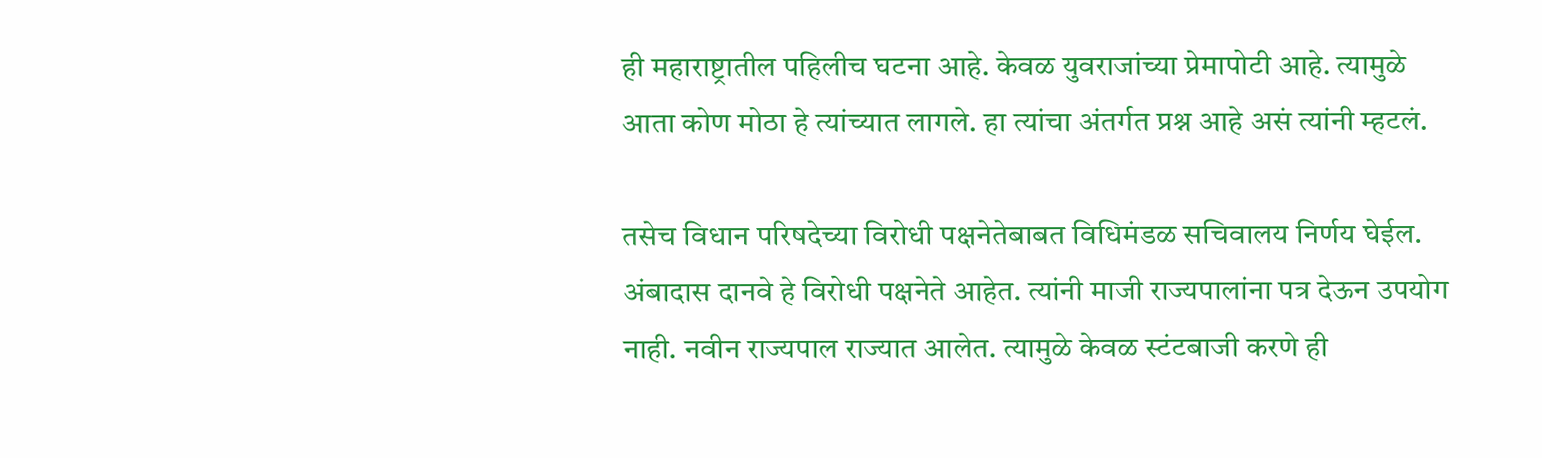ही महाराष्ट्रातील पहिलीच घटना आहे. केवळ युवराजांच्या प्रेमापोटी आहे. त्यामुळे आता कोण मोठा हे त्यांच्यात लागले. हा त्यांचा अंतर्गत प्रश्न आहे असं त्यांनी म्हटलं.

तसेच विधान परिषदेच्या विरोधी पक्षनेतेबाबत विधिमंडळ सचिवालय निर्णय घेईल. अंबादास दानवे हे विरोधी पक्षनेते आहेत. त्यांनी माजी राज्यपालांना पत्र देऊन उपयोग नाही. नवीन राज्यपाल राज्यात आलेत. त्यामुळे केवळ स्टंटबाजी करणे ही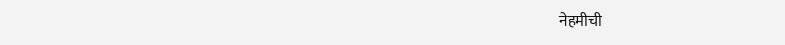नेहमीची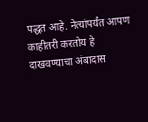पद्धत आहे. नेत्यांपर्यंत आपण काहीतरी करतोय हे दाखवण्याचा अंबादास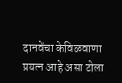दानवेंचा केविळवाणा प्रयत्न आहे असा टोला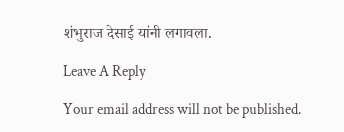शंभुराज देसाई यांनी लगावला.

Leave A Reply

Your email address will not be published.